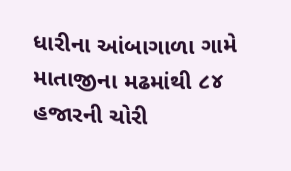ધારીના આંબાગાળા ગામે માતાજીના મઢમાંથી ૮૪ હજારની ચોરી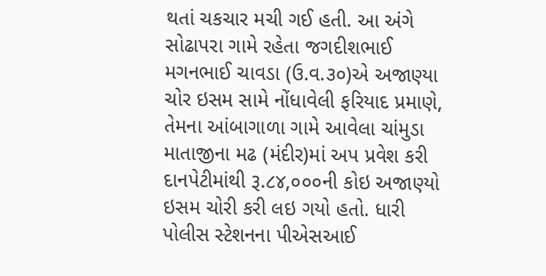થતાં ચકચાર મચી ગઈ હતી. આ અંગે સોઢાપરા ગામે રહેતા જગદીશભાઈ મગનભાઈ ચાવડા (ઉ.વ.૩૦)એ અજાણ્યા ચોર ઇસમ સામે નોંધાવેલી ફરિયાદ પ્રમાણે, તેમના આંબાગાળા ગામે આવેલા ચાંમુડા માતાજીના મઢ (મંદીર)માં અપ પ્રવેશ કરી દાનપેટીમાંથી રૂ.૮૪,૦૦૦ની કોઇ અજાણ્યો ઇસમ ચોરી કરી લઇ ગયો હતો. ધારી પોલીસ સ્ટેશનના પીએસઆઈ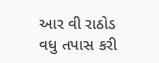આર વી રાઠોડ વધુ તપાસ કરી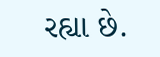રહ્યા છે.